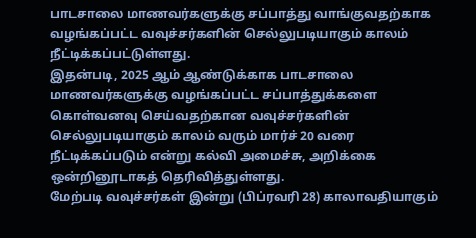பாடசாலை மாணவர்களுக்கு சப்பாத்து வாங்குவதற்காக வழங்கப்பட்ட வவுச்சர்களின் செல்லுபடியாகும் காலம் நீட்டிக்கப்பட்டுள்ளது.
இதன்படி, 2025 ஆம் ஆண்டுக்காக பாடசாலை மாணவர்களுக்கு வழங்கப்பட்ட சப்பாத்துக்களை கொள்வனவு செய்வதற்கான வவுச்சர்களின் செல்லுபடியாகும் காலம் வரும் மார்ச் 20 வரை நீட்டிக்கப்படும் என்று கல்வி அமைச்சு, அறிக்கை ஒன்றினூடாகத் தெரிவித்துள்ளது.
மேற்படி வவுச்சர்கள் இன்று (பிப்ரவரி 28) காலாவதியாகும்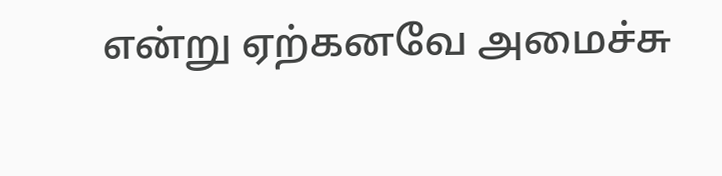என்று ஏற்கனவே அமைச்சு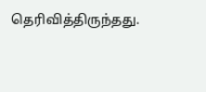தெரிவித்திருந்தது.